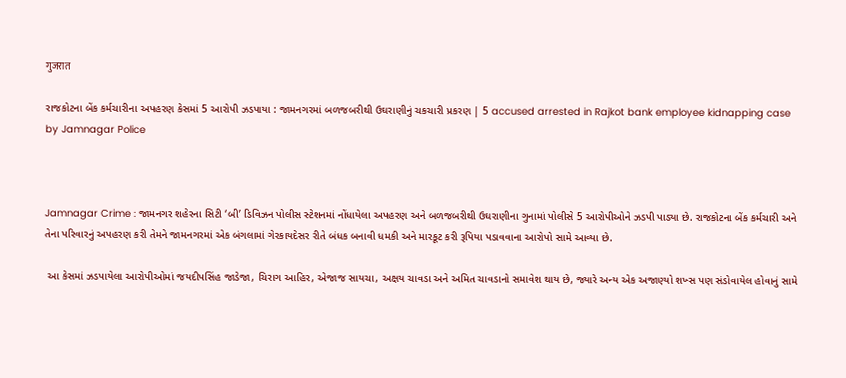गुजरात

રાજકોટના બેંક કર્મચારીના અપહરણ કેસમાં 5 આરોપી ઝડપાયા : જામનગરમાં બળજબરીથી ઉઘરાણીનું ચકચારી પ્રકરણ | 5 accused arrested in Rajkot bank employee kidnapping case by Jamnagar Police



Jamnagar Crime : જામનગર શહેરના સિટી ‘બી’ ડિવિઝન પોલીસ સ્ટેશનમાં નોંધાયેલા અપહરણ અને બળજબરીથી ઉઘરાણીના ગુનામાં પોલીસે 5 આરોપીઓને ઝડપી પાડ્યા છે. રાજકોટના બેંક કર્મચારી અને તેના પરિવારનું અપહરણ કરી તેમને જામનગરમાં એક બંગલામાં ગેરકાયદેસર રીતે બંધક બનાવી ધમકી અને મારકૂટ કરી રૂપિયા પડાવવાના આરોપો સામે આવ્યા છે.

 આ કેસમાં ઝડપાયેલા આરોપીઓમાં જયદીપસિંહ જાડેજા, ચિરાગ આહિર, એજાજ સાયચા, અક્ષય ચાવડા અને અમિત ચાવડાનો સમાવેશ થાય છે, જ્યારે અન્ય એક અજાણ્યો શખ્સ પણ સંડોવાયેલ હોવાનું સામે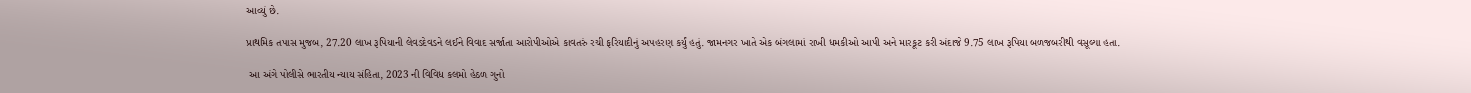આવ્યું છે.

પ્રાથમિક તપાસ મુજબ, 27.20 લાખ રૂપિયાની લેવડદેવડને લઈને વિવાદ સર્જાતા આરોપીઓએ કાવતરું રચી ફરિયાદીનું અપહરણ કર્યું હતું. જામનગર ખાતે એક બંગલામાં રાખી ધમકીઓ આપી અને મારકૂટ કરી અંદાજે 9.75 લાખ રૂપિયા બળજબરીથી વસૂલ્યા હતા.

 આ અંગે પોલીસે ભારતીય ન્યાય સંહિતા, 2023 ની વિવિધ કલમો હેઠળ ગુનો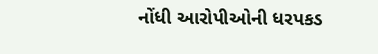નોંધી આરોપીઓની ધરપકડ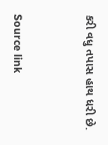કરી વધુ તપાસ હાથ ધરી છે.



Source link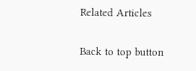Related Articles

Back to top button